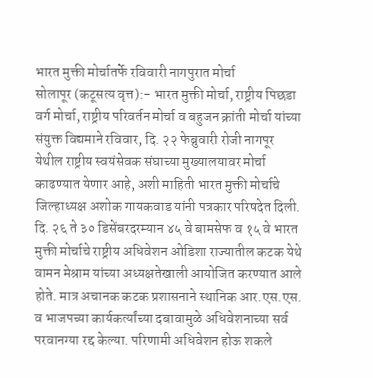भारत मुक्ती मोर्चातर्फे रविवारी नागपुरात मोर्चा
सोलापूर (कटूसत्य वृत्त):- भारत मुक्ती मोर्चा, राष्ट्रीय पिछडा वर्ग मोर्चा, राष्ट्रीय परिवर्तन मोर्चा व बहुजन क्रांती मोर्चा यांच्या संयुक्त विद्यमाने रविवार, दि. २२ फेब्रुवारी रोजी नागपूर येथील राष्ट्रीय स्वयंसेवक संघाच्या मुख्यालयावर मोर्चा काढण्यात येणार आहे, अशी माहिती भारत मुक्ती मोर्चाचे जिल्हाध्यक्ष अशोक गायकवाड यांनी पत्रकार परिषदेत दिली.
दि. २६ ते ३० डिसेंबरदरम्यान ४५ वे बामसेफ व १५ वे भारत मुक्ती मोर्चाचे राष्ट्रीय अधिवेशन ओडिशा राज्यातील कटक येथे वामन मेश्राम यांच्या अध्यक्षतेखाली आयोजित करण्यात आले होते. मात्र अचानक कटक प्रशासनाने स्थानिक आर.एस.एस. व भाजपच्या कार्यकर्त्यांच्या दबावामुळे अधिवेशनाच्या सर्व परवानग्या रद्द केल्या. परिणामी अधिवेशन होऊ शकले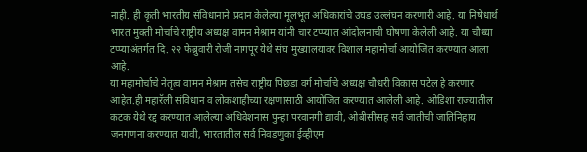नाही. ही कृती भारतीय संविधानाने प्रदान केलेल्या मूलभूत अधिकारांचे उघड उल्लंघन करणारी आहे. या निषेधार्थ भारत मुक्ती मोर्चाचे राष्ट्रीय अध्यक्ष वामन मेश्राम यांनी चार टप्प्यात आंदोलनाची घोषणा केलेली आहे. या चौथ्या टप्प्याअंतर्गत दि. २२ फेब्रुवारी रोजी नागपूर येथे संघ मुख्यालयावर विशाल महामोर्चा आयोजित करण्यात आला आहे.
या महामोर्चाचे नेतृत्व वामन मेश्राम तसेच राष्ट्रीय पिछडा वर्ग मोर्चाचे अध्यक्ष चौधरी विकास पटेल हे करणार आहेत.ही महारॅली संविधान व लोकशाहीच्या रक्षणासाठी आयोजित करण्यात आलेली आहे. ओडिशा राज्यातील कटक येथे रद्द करण्यात आलेल्या अधिवेशनास पुन्हा परवानगी द्यावी, ओबीसीसह सर्व जातीची जातिनिहाय जनगणना करण्यात यावी, भारतातील सर्व निवडणुका ईव्हीएम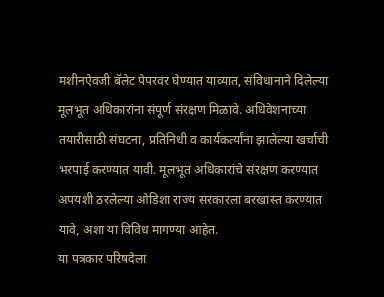मशीनऐवजी बॅलेट पेपरवर घेण्यात याव्यात, संविधानाने दिलेल्या मूलभूत अधिकारांना संपूर्ण संरक्षण मिळावे. अधिवेशनाच्या तयारीसाठी संघटना, प्रतिनिधी व कार्यकर्त्यांना झालेल्या खर्चाची भरपाई करण्यात यावी. मूलभूत अधिकारांचे संरक्षण करण्यात अपयशी ठरलेल्या ओडिशा राज्य सरकारला बरखास्त करण्यात यावे, अशा या विविध मागण्या आहेत.
या पत्रकार परिषदेला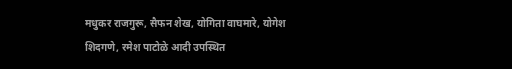मधुकर राजगुरू, सैफन शेख, योगिता वाघमारे, योगेश शिदगणे, रमेश पाटोळे आदी उपस्थित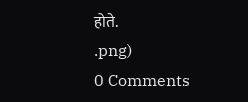होते.
.png)
0 Comments